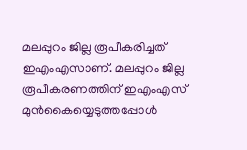മലപ്പുറം ജില്ല രൂപീകരിച്ചത് ഇഎംഎസാണ്. മലപ്പുറം ജില്ല രൂപീകരണത്തിന് ഇഎംഎസ് മുൻകൈയ്യെടുത്തപ്പോൾ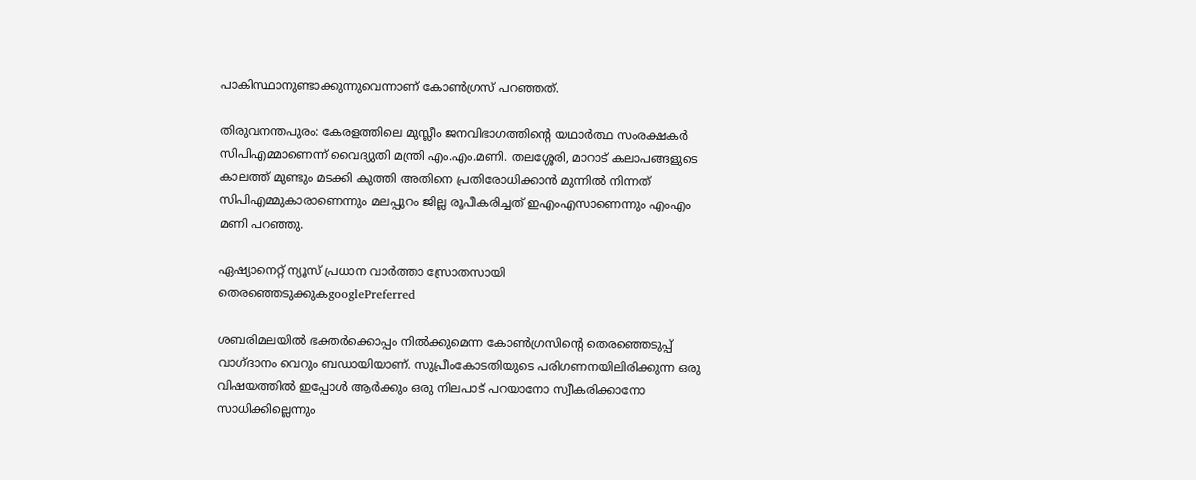പാകിസ്ഥാനുണ്ടാക്കുന്നുവെന്നാണ് കോൺഗ്രസ് പറഞ്ഞത്.

തിരുവനന്തപുരം: കേരളത്തിലെ മുസ്ലീം ജനവിഭാഗത്തിൻ്റെ യഥാ‍ർത്ഥ സംരക്ഷക‍ർ സിപിഎമ്മാണെന്ന് വൈദ്യുതി മന്ത്രി എം.എം.മണി. തലശ്ശേരി, മാറാട് കലാപങ്ങളുടെ കാലത്ത് മുണ്ടും മടക്കി കുത്തി അതിനെ പ്രതിരോധിക്കാൻ മുന്നിൽ നിന്നത് സിപിഎമ്മുകാരാണെന്നും മലപ്പുറം ജില്ല രൂപീകരിച്ചത് ഇഎംഎസാണെന്നും എംഎം മണി പറഞ്ഞു.

ഏഷ്യാനെറ്റ് ന്യൂസ് പ്രധാന വാർത്താ സ്രോതസായി തെരഞ്ഞെടുക്കുകgooglePreferred

ശബരിമലയിൽ ഭക്തർക്കൊപ്പം നിൽക്കുമെന്ന കോൺഗ്രസിൻ്റെ തെരഞ്ഞെടുപ്പ് വാഗ്ദാനം വെറും ബഡായിയാണ്. സുപ്രീംകോടതിയുടെ പരിഗണനയിലിരിക്കുന്ന ഒരു വിഷയത്തിൽ ഇപ്പോൾ ആ‍ർക്കും ഒരു നിലപാട് പറയാനോ സ്വീകരിക്കാനോ സാധിക്കില്ലെന്നും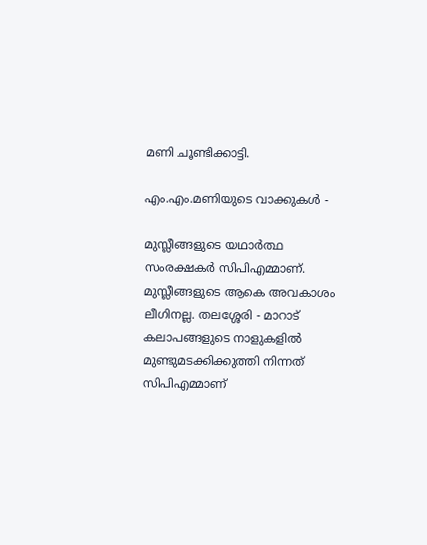മണി ചൂണ്ടിക്കാട്ടി.

എം.എം.മണിയുടെ വാക്കുകൾ -

മുസ്ലീങ്ങളുടെ യഥാ‍ർത്ഥ സംരക്ഷക‍ർ സിപിഎമ്മാണ്. മുസ്ലീങ്ങളുടെ ആകെ അവകാശം ലീഗിനല്ല. തലശ്ശേരി - മാറാട് കലാപങ്ങളുടെ നാളുകളിൽ മുണ്ടുമടക്കിക്കുത്തി നിന്നത് സിപിഎമ്മാണ്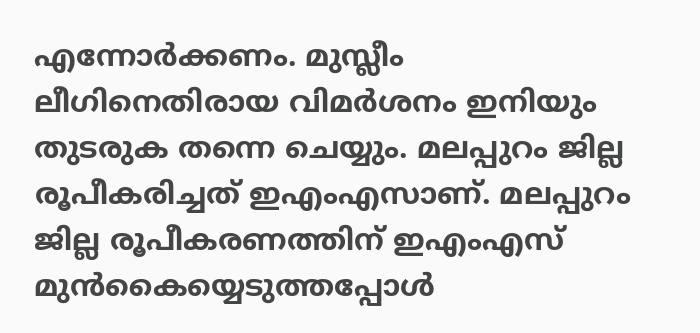എന്നോ‍ർക്കണം. മുസ്ലീം ലീഗിനെതിരായ വിമർശനം ഇനിയും തുടരുക തന്നെ ചെയ്യും. മലപ്പുറം ജില്ല രൂപീകരിച്ചത് ഇഎംഎസാണ്. മലപ്പുറം ജില്ല രൂപീകരണത്തിന് ഇഎംഎസ് മുൻകൈയ്യെടുത്തപ്പോൾ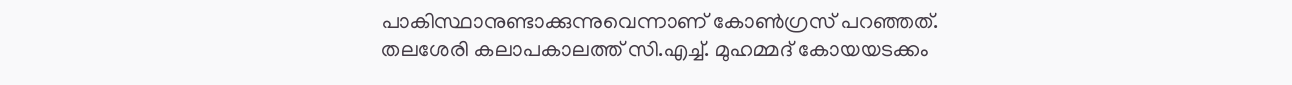പാകിസ്ഥാനുണ്ടാക്കുന്നുവെന്നാണ് കോൺഗ്രസ് പറഞ്ഞത്. തലശേരി കലാപകാലത്ത് സി.എച്ച്. മുഹമ്മദ് കോയയടക്കം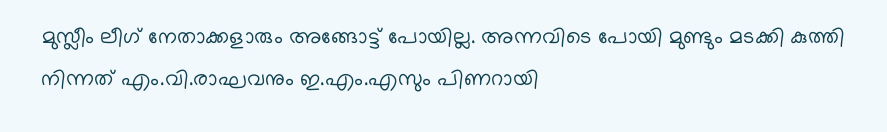മുസ്ലീം ലീഗ് നേതാക്കളാരും അങ്ങോട്ട് പോയില്ല. അന്നവിടെ പോയി മുണ്ടും മടക്കി കുത്തി നിന്നത് എം.വി.രാഘവനും ഇ.എം.എസും പിണറായി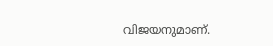വിജയനുമാണ്.